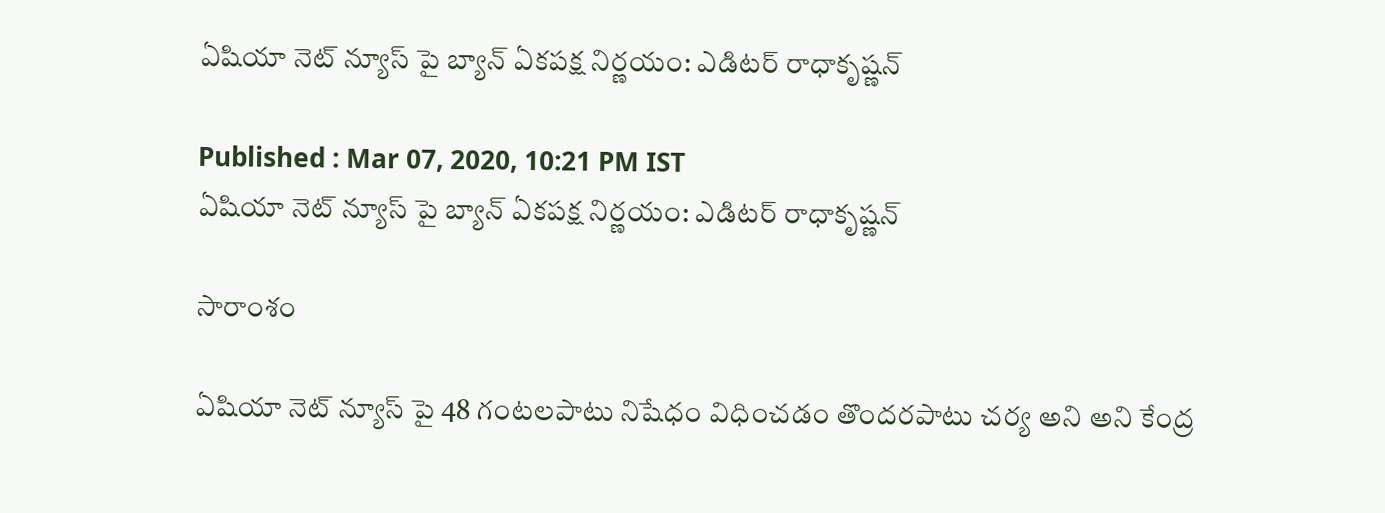ఏషియా నెట్ న్యూస్ పై బ్యాన్ ఏకపక్ష నిర్ణయం: ఎడిటర్ రాధాకృష్ణన్

Published : Mar 07, 2020, 10:21 PM IST
ఏషియా నెట్ న్యూస్ పై బ్యాన్ ఏకపక్ష నిర్ణయం: ఎడిటర్ రాధాకృష్ణన్

సారాంశం

ఏషియా నెట్ న్యూస్ పై 48 గంటలపాటు నిషేధం విధించడం తొందరపాటు చర్య అని అని కేంద్ర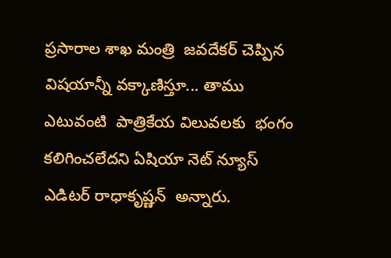ప్రసారాల శాఖ మంత్రి  జవదేకర్ చెప్పిన విషయాన్నీ వక్కాణిస్తూ... తాము ఎటువంటి  పాత్రికేయ విలువలకు  భంగం కలిగించలేదని ఏషియా నెట్ న్యూస్ ఎడిటర్ రాధాకృష్ణన్  అన్నారు.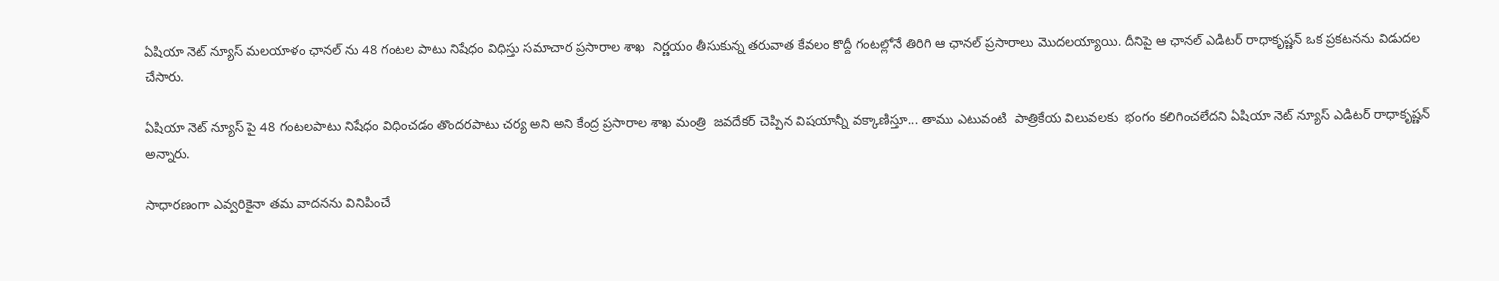ఏషియా నెట్ న్యూస్ మలయాళం ఛానల్ ను 48 గంటల పాటు నిషేధం విధిస్తు సమాచార ప్రసారాల శాఖ  నిర్ణయం తీసుకున్న తరువాత కేవలం కొద్దీ గంటల్లోనే తిరిగి ఆ ఛానల్ ప్రసారాలు మొదలయ్యాయి. దీనిపై ఆ ఛానల్ ఎడిటర్ రాధాకృష్ణన్ ఒక ప్రకటనను విడుదల చేసారు.

ఏషియా నెట్ న్యూస్ పై 48 గంటలపాటు నిషేధం విధించడం తొందరపాటు చర్య అని అని కేంద్ర ప్రసారాల శాఖ మంత్రి  జవదేకర్ చెప్పిన విషయాన్నీ వక్కాణిస్తూ... తాము ఎటువంటి  పాత్రికేయ విలువలకు  భంగం కలిగించలేదని ఏషియా నెట్ న్యూస్ ఎడిటర్ రాధాకృష్ణన్  అన్నారు.

సాధారణంగా ఎవ్వరికైనా తమ వాదనను వినిపించే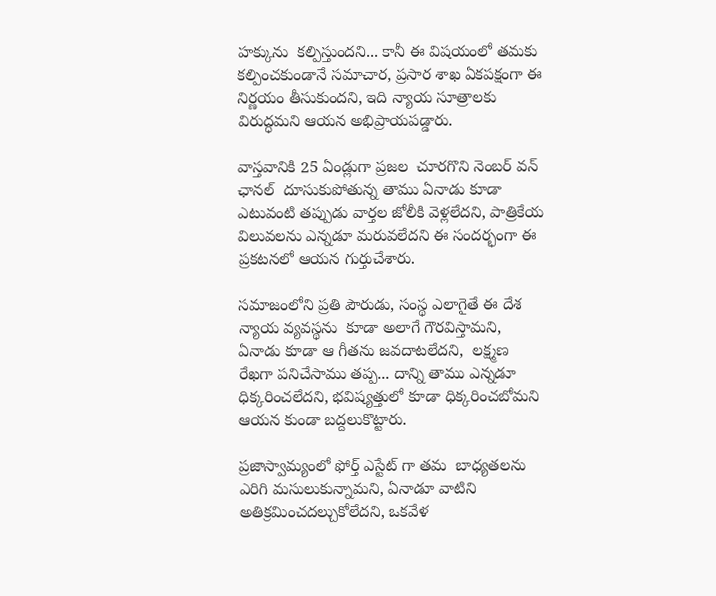హక్కును  కల్పిస్తుందని... కానీ ఈ విషయంలో తమకు  కల్పించకుండానే సమాచార, ప్రసార శాఖ ఏకపక్షంగా ఈ నిర్ణయం తీసుకుందని, ఇది న్యాయ సూత్రాలకు విరుద్ధమని ఆయన అభిప్రాయపడ్డారు.

వాస్తవానికి 25 ఏండ్లుగా ప్రజల  చూరగొని నెంబర్ వన్ ఛానల్  దూసుకుపోతున్న తాము ఏనాడు కూడా ఎటువంటి తప్పుడు వార్తల జోలీకి వెళ్లలేదని, పాత్రికేయ విలువలను ఎన్నడూ మరువలేదని ఈ సందర్భంగా ఈ ప్రకటనలో ఆయన గుర్తుచేశారు.

సమాజంలోని ప్రతి పౌరుడు, సంస్థ ఎలాగైతే ఈ దేశ న్యాయ వ్యవస్థను  కూడా అలాగే గౌరవిస్తామని, ఏనాడు కూడా ఆ గీతను జవదాటలేదని,  లక్ష్మణ రేఖగా పనిచేసాము తప్ప... దాన్ని తాము ఎన్నడూ ధిక్కరించలేదని, భవిష్యత్తులో కూడా ధిక్కరించబోమని ఆయన కుండా బద్దలుకొట్టారు.

ప్రజాస్వామ్యంలో ఫోర్త్ ఎస్టేట్ గా తమ  బాధ్యతలను ఎరిగి మసులుకున్నామని, ఏనాడూ వాటిని అతిక్రమించదల్చుకోలేదని, ఒకవేళ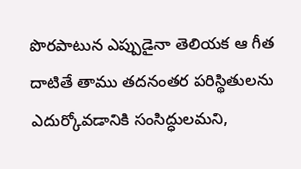పొరపాటున ఎప్పుడైనా తెలియక ఆ గీత దాటితే తాము తదనంతర పరిస్థితులను ఎదుర్కోవడానికి సంసిద్ధులమని,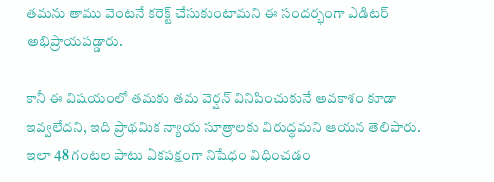తమను తాము వెంటనే కరెక్ట్ చేసుకుంటామని ఈ సందర్భంగా ఎడిటర్ అభిప్రాయపడ్డారు.

కానీ ఈ విషయంలో తమకు తమ వెర్షన్ వినిపించుకునే అవకాశం కూడా ఇవ్వలేదని, ఇది ప్రాథమిక న్యాయ సూత్రాలకు విరుద్ధమని ఆయన తెలిపారు. ఇలా 48 గంటల పాటు ఏకపక్షంగా నిషేధం విధించడం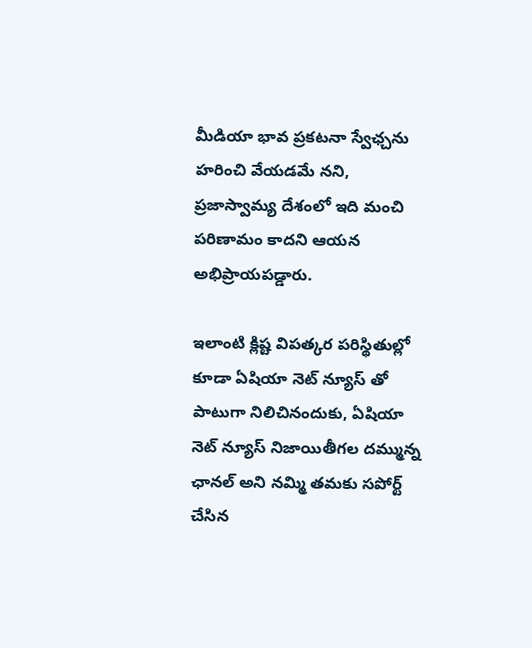మీడియా భావ ప్రకటనా స్వేఛ్చను హరించి వేయడమే నని, ప్రజాస్వామ్య దేశంలో ఇది మంచి పరిణామం కాదని ఆయన అభిప్రాయపడ్డారు.

ఇలాంటి క్లిష్ట విపత్కర పరిస్థితుల్లో కూడా ఏషియా నెట్ న్యూస్ తో పాటుగా నిలిచినందుకు, ఏషియా నెట్ న్యూస్ నిజాయితీగల దమ్మున్న ఛానల్ అని నమ్మి తమకు సపోర్ట్ చేసిన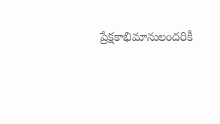ప్రేక్షకాభిమానులందరికీ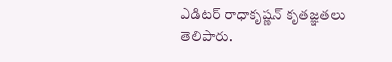ఎడిటర్ రాధాకృష్ణన్ కృతజ్ఞతలు తెలిపారు.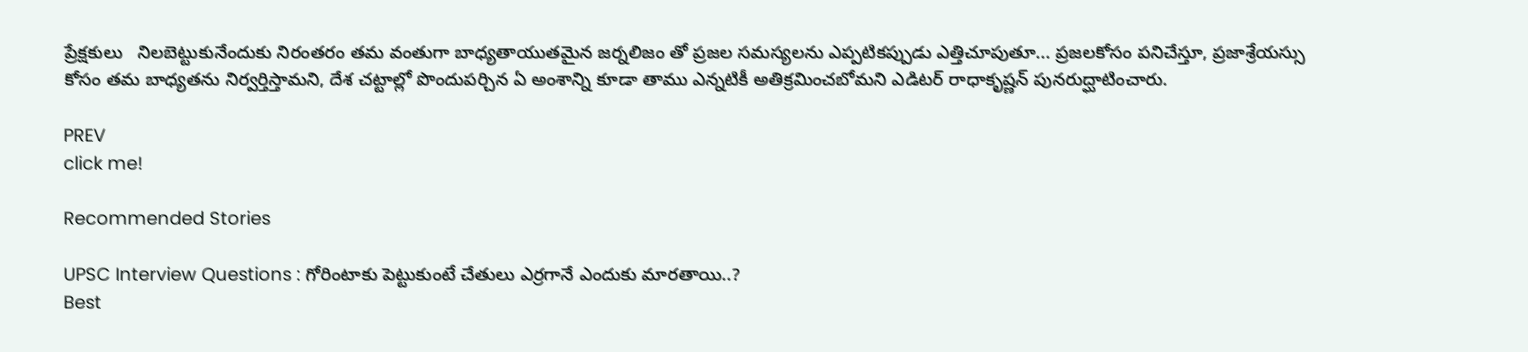ప్రేక్షకులు   నిలబెట్టుకునేందుకు నిరంతరం తమ వంతుగా బాధ్యతాయుతమైన జర్నలిజం తో ప్రజల సమస్యలను ఎప్పటికప్పుడు ఎత్తిచూపుతూ... ప్రజలకోసం పనిచేస్తూ, ప్రజాశ్రేయస్సు కోసం తమ బాధ్యతను నిర్వర్తిస్తామని, దేశ చట్టాల్లో పొందుపర్చిన ఏ అంశాన్ని కూడా తాము ఎన్నటికీ అతిక్రమించబోమని ఎడిటర్ రాధాకృష్ణన్ పునరుద్ఘాటించారు.

PREV
click me!

Recommended Stories

UPSC Interview Questions : గోరింటాకు పెట్టుకుంటే చేతులు ఎర్రగానే ఎందుకు మారతాయి..?
Best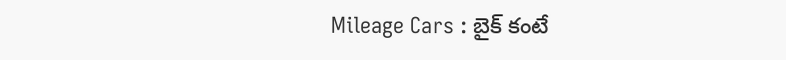Mileage Cars : బైక్ కంటే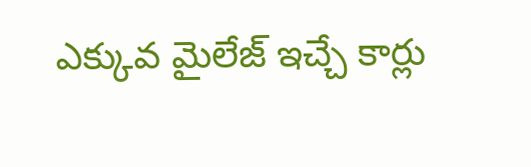ఎక్కువ మైలేజ్ ఇచ్చే కార్లు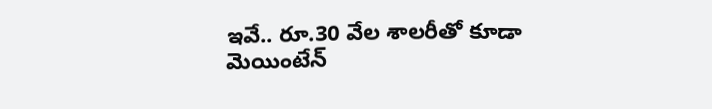ఇవే.. రూ.30 వేల శాలరీతో కూడా మెయింటేన్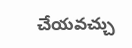చేయవచ్చు